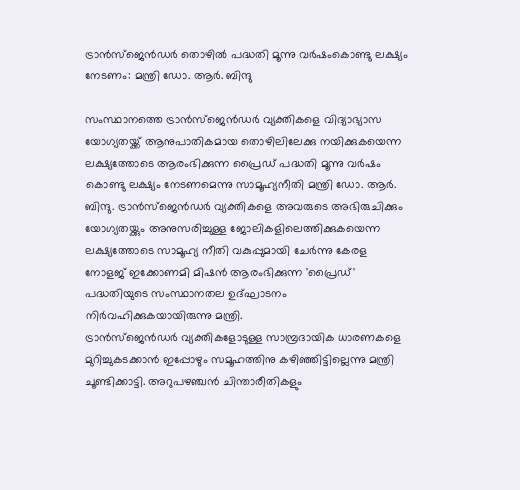ട്രാൻസ്ജെൻഡർ തൊഴിൽ പദ്ധതി മൂന്നു വർഷംകൊണ്ടു ലക്ഷ്യം നേടണം: മന്ത്രി ഡോ. ആർ. ബിന്ദു

സംസ്ഥാനത്തെ ട്രാൻസ്ജെൻഡർ വ്യക്തികളെ വിദ്യാഭ്യാസ യോഗ്യതയ്ക്ക് ആനുപാതികമായ തൊഴിലിലേക്കു നയിക്കുകയെന്ന ലക്ഷ്യത്തോടെ ആരംഭിക്കുന്ന പ്രൈഡ് പദ്ധതി മൂന്നു വർഷം കൊണ്ടു ലക്ഷ്യം നേടണമെന്നു സാമൂഹ്യനീതി മന്ത്രി ഡോ. ആർ. ബിന്ദു. ട്രാൻസ്ജെൻഡർ വ്യക്തികളെ അവരുടെ അഭിരുചിക്കും യോഗ്യതയ്ക്കും അനുസരിച്ചുള്ള ജോലികളിലെത്തിക്കുകയെന്ന ലക്ഷ്യത്തോടെ സാമൂഹ്യ നീതി വകുപ്പുമായി ചേർന്നു കേരള നോളജ് ഇക്കോണമി മിഷൻ ആരംഭിക്കുന്ന 'പ്രൈഡ്' പദ്ധതിയുടെ സംസ്ഥാനതല ഉദ്ഘാടനം നിർവഹിക്കുകയായിരുന്നു മന്ത്രി.
ട്രാൻസ്ജെൻഡർ വ്യക്തികളോടുള്ള സാമ്പ്രദായിക ധാരണകളെ മുറിച്ചുകടക്കാൻ ഇപ്പോഴും സമൂഹത്തിനു കഴിഞ്ഞിട്ടില്ലെന്നു മന്ത്രി ചൂണ്ടിക്കാട്ടി. അറുപഴഞ്ചൻ ചിന്താരീതികളും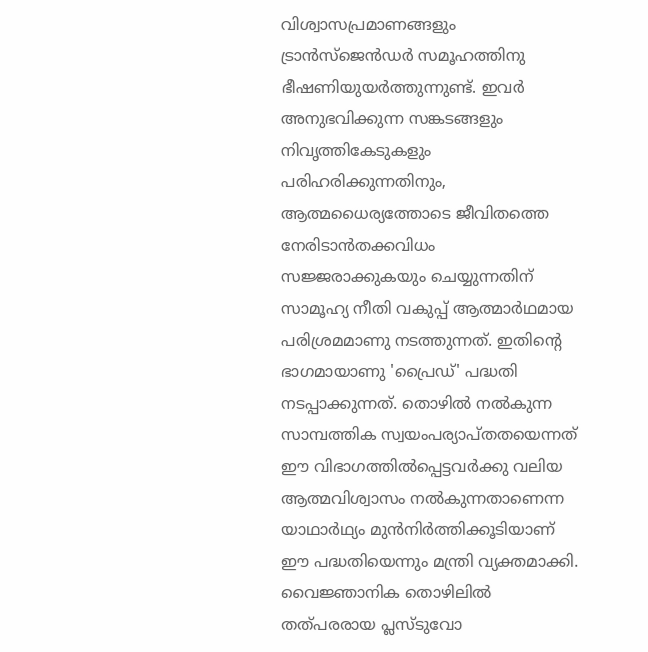വിശ്വാസപ്രമാണങ്ങളും ട്രാൻസ്ജെൻഡർ സമൂഹത്തിനു ഭീഷണിയുയർത്തുന്നുണ്ട്. ഇവർ അനുഭവിക്കുന്ന സങ്കടങ്ങളും നിവൃത്തികേടുകളും പരിഹരിക്കുന്നതിനും, ആത്മധൈര്യത്തോടെ ജീവിതത്തെ നേരിടാൻതക്കവിധം സജ്ജരാക്കുകയും ചെയ്യുന്നതിന് സാമൂഹ്യ നീതി വകുപ്പ് ആത്മാർഥമായ പരിശ്രമമാണു നടത്തുന്നത്. ഇതിന്റെ ഭാഗമായാണു 'പ്രൈഡ്' പദ്ധതി നടപ്പാക്കുന്നത്. തൊഴിൽ നൽകുന്ന സാമ്പത്തിക സ്വയംപര്യാപ്തതയെന്നത് ഈ വിഭാഗത്തിൽപ്പെട്ടവർക്കു വലിയ ആത്മവിശ്വാസം നൽകുന്നതാണെന്ന യാഥാർഥ്യം മുൻനിർത്തിക്കൂടിയാണ് ഈ പദ്ധതിയെന്നും മന്ത്രി വ്യക്തമാക്കി.
വൈജ്ഞാനിക തൊഴിലിൽ തത്പരരായ പ്ലസ്ടുവോ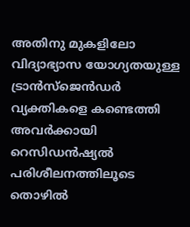അതിനു മുകളിലോ വിദ്യാഭ്യാസ യോഗ്യതയുള്ള ട്രാൻസ്ജെൻഡർ വ്യക്തികളെ കണ്ടെത്തി അവർക്കായി റെസിഡൻഷ്യൽ പരിശീലനത്തിലൂടെ തൊഴിൽ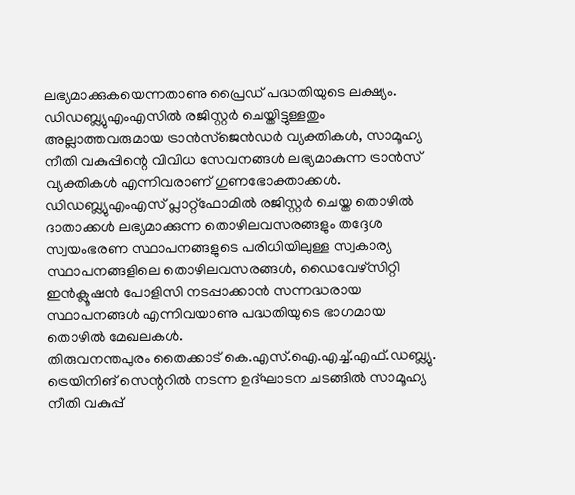ലഭ്യമാക്കുകയെന്നതാണു പ്രൈഡ് പദ്ധതിയുടെ ലക്ഷ്യം. ഡിഡബ്ല്യുഎംഎസിൽ രജിസ്റ്റർ ചെയ്തിട്ടുള്ളതും അല്ലാത്തവരുമായ ട്രാൻസ്ജെൻഡർ വ്യക്തികൾ, സാമൂഹ്യ നീതി വകുപ്പിന്റെ വിവിധ സേവനങ്ങൾ ലഭ്യമാകുന്ന ട്രാൻസ് വ്യക്തികൾ എന്നിവരാണ് ഗുണഭോക്താക്കൾ. ഡിഡബ്ല്യുഎംഎസ് പ്ലാറ്റ്ഫോമിൽ രജിസ്റ്റർ ചെയ്ത തൊഴിൽ ദാതാക്കൾ ലഭ്യമാക്കുന്ന തൊഴിലവസരങ്ങളും തദ്ദേശ സ്വയംഭരണ സ്ഥാപനങ്ങളുടെ പരിധിയിലുള്ള സ്വകാര്യ സ്ഥാപനങ്ങളിലെ തൊഴിലവസരങ്ങൾ, ഡൈവേഴ്സിറ്റി ഇൻക്ലൂഷൻ പോളിസി നടപ്പാക്കാൻ സന്നദ്ധരായ സ്ഥാപനങ്ങൾ എന്നിവയാണു പദ്ധതിയുടെ ഭാഗമായ തൊഴിൽ മേഖലകൾ.
തിരുവനന്തപുരം തൈക്കാട് കെ.എസ്.ഐ.എച്ച്.എഫ്.ഡബ്ല്യു. ട്രെയിനിങ് സെന്ററിൽ നടന്ന ഉദ്ഘാടന ചടങ്ങിൽ സാമൂഹ്യ നീതി വകുപ്പ്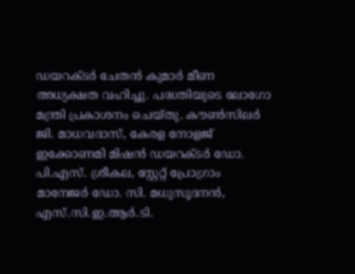ഡയറക്ടർ ചേതൻ കുമാർ മീണ അധ്യക്ഷത വഹിച്ചു. പദ്ധതിയുടെ ലോഗോ മന്ത്രി പ്രകാശനം ചെയ്തു. കൗൺസിലർ ജി. മാധവദാസ്, കേരള നോളജ് ഇക്കോണമി മിഷൻ ഡയറക്ടർ ഡോ. പി.എസ്. ശ്രീകല, സ്റ്റേറ്റ് പ്രോഗ്രാം മാനേജർ ഡോ. സി. മധുസൂദനൻ, എസ്.സി.ഇ.ആർ.ടി.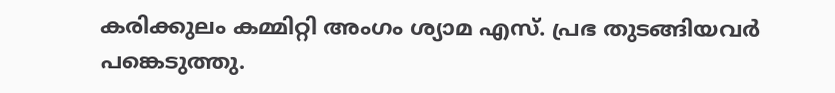കരിക്കുലം കമ്മിറ്റി അംഗം ശ്യാമ എസ്. പ്രഭ തുടങ്ങിയവർ പങ്കെടുത്തു.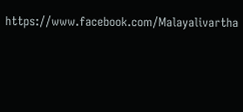https://www.facebook.com/Malayalivartha